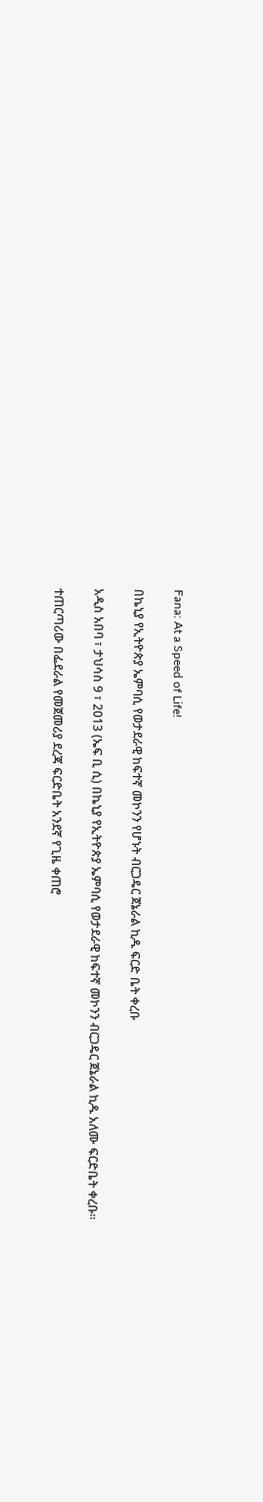Fana: At a Speed of Life!

በኬኒያ የኢትዮጵያ ኤምባሲ የወታደራዊ ከፍተኛ መኮንን የሆኑት ብርጋዴር ጀኔራል ኪዱ ፍርድ ቤት ቀረቡ

አዲስ አበባ ፣ ታህሳስ 9 ፣ 2013 (ኤፍ ቢ ሲ) በኬኒያ የኢትዮጵያ ኤምባሲ የወታደራዊ ከፍተኛ መኮንን ብርጋዴር ጀኔራል ኪዱ አለሙ ፍርድቤት ቀረቡ፡፡

ተጠርጣሪው በፌደራል የመጀመሪያ ደረጃ ፍርድቤት አንደኛ የጊዜ ቀጠሮ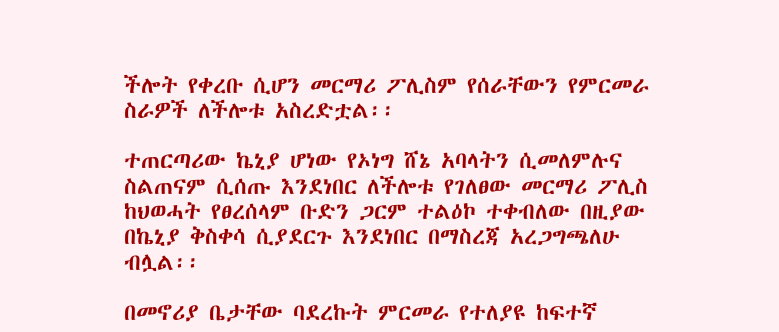ችሎት የቀረቡ ሲሆን መርማሪ ፖሊስም የሰራቸውን የምርመራ ስራዎች ለችሎቱ አስረድቷል፡፡

ተጠርጣሪው ኬኒያ ሆነው የኦነግ ሸኔ አባላትን ሲመለምሉና ስልጠናም ሲሰጡ እንደነበር ለችሎቱ የገለፀው መርማሪ ፖሊስ ከህወሓት የፀረሰላም ቡድን ጋርም ተልዕኮ ተቀብለው በዚያው በኬኒያ ቅስቀሳ ሲያደርጉ እንደነበር በማስረጃ አረጋግጫለሁ ብሏል፡፡

በመኖሪያ ቤታቸው ባደረኩት ምርመራ የተለያዩ ከፍተኛ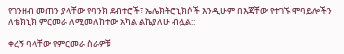የገንዘብ መጠን ያላቸው የባንክ ደብተሮች፣ ኤሌክትሮኒክሶች እንዲሁም በእጃቸው የተገኙ ሞባይሎችን ለቴክኒክ ምርመራ ለሚመለከተው አካል ልኬያለሁ ብሏል::

ቀረኝ ባላቸው የምርመራ ስራዎቹ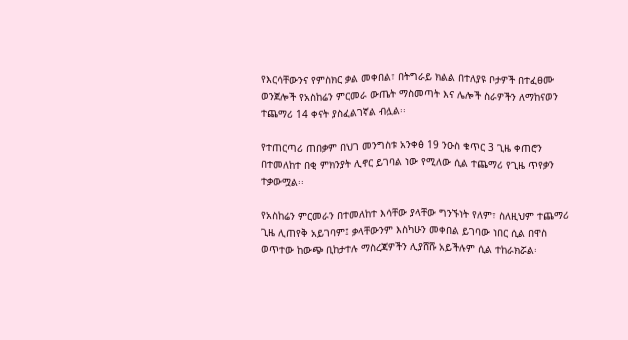የእርሳቸውንና የምስክር ቃል መቀበል፣ በትግራይ ክልል በተለያዩ ቦታዎች በተፈፀሙ ወንጀሎች የአስከሬን ምርመራ ውጤት ማስመጣት እና ሌሎች ስራዎችን ለማከናወን ተጨማሪ 14 ቀናት ያስፈልገኛል ብሏል፡፡

የተጠርጣሪ ጠበቃም በህገ መንግስቱ አንቀፅ 19 ንዑስ ቁጥር 3 ጊዜ ቀጠሮን በተመለከተ በቂ ምክንያት ሊኖር ይገባል ነው የሚለው ሲል ተጨማሪ የጊዜ ጥየቃን ተቃውሟል፡፡

የአስከሬን ምርመራን በተመለከተ እሳቸው ያላቸው ግንኙነት የለም፣ ስለዚህም ተጨማሪ ጊዜ ሊጠየቅ አይገባም፤ ቃላቸውንም እስካሁን መቀበል ይገባው ነበር ሲል በዋስ ወጥተው ከውጭ ቢከታተሉ ማስረጃዎችን ሊያሸሹ አይችሉም ሲል ተከራክሯል፡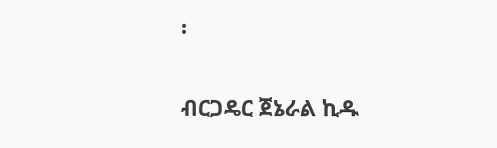፡

ብርጋዴር ጀኔራል ኪዱ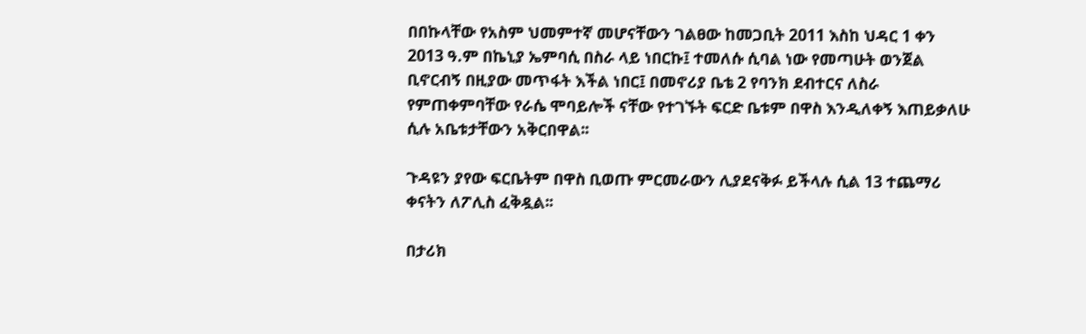በበኩላቸው የአስም ህመምተኛ መሆናቸውን ገልፀው ከመጋቢት 2011 እስከ ህዳር 1 ቀን 2013 ዓ.ም በኬኒያ ኤምባሲ በስራ ላይ ነበርኩ፤ ተመለሱ ሲባል ነው የመጣሁት ወንጀል ቢኖርብኝ በዚያው መጥፋት እችል ነበር፤ በመኖሪያ ቤቴ 2 የባንክ ደብተርና ለስራ የምጠቀምባቸው የራሴ ሞባይሎች ናቸው የተገኙት ፍርድ ቤቱም በዋስ እንዲለቀኝ እጠይቃለሁ ሲሉ አቤቱታቸውን አቅርበዋል፡፡

ጉዳዩን ያየው ፍርቤትም በዋስ ቢወጡ ምርመራውን ሊያደናቅፉ ይችላሉ ሲል 13 ተጨማሪ ቀናትን ለፖሊስ ፈቅዷል፡፡

በታሪክ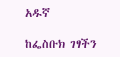አዱኛ

ከፌስቡክ ገፃችን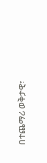በተጨማሪ ወቅታዊ፣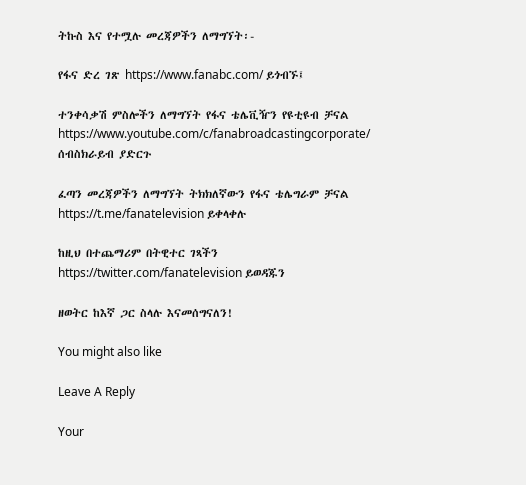ትኩስ እና የተሟሉ መረጃዎችን ለማግኘት፡-

የፋና ድረ ገጽ https://www.fanabc.com/ ይጎብኙ፤

ተንቀሳቃሽ ምስሎችን ለማግኘት የፋና ቴሌቪዥን የዩቲዩብ ቻናል https://www.youtube.com/c/fanabroadcastingcorporate/ ሰብስክራይብ ያድርጉ

ፈጣን መረጃዎችን ለማግኘት ትክክለኛውን የፋና ቴሌግራም ቻናል https://t.me/fanatelevision ይቀላቀሉ

ከዚህ በተጨማሪም በትዊተር ገጻችን https://twitter.com/fanatelevision ይወዳጁን

ዘወትር ከእኛ ጋር ስላሉ እናመሰግናለን!

You might also like

Leave A Reply

Your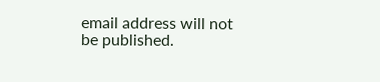email address will not be published.